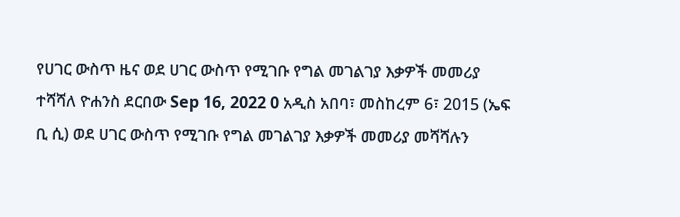የሀገር ውስጥ ዜና ወደ ሀገር ውስጥ የሚገቡ የግል መገልገያ እቃዎች መመሪያ ተሻሻለ ዮሐንስ ደርበው Sep 16, 2022 0 አዲስ አበባ፣ መስከረም 6፣ 2015 (ኤፍ ቢ ሲ) ወደ ሀገር ውስጥ የሚገቡ የግል መገልገያ እቃዎች መመሪያ መሻሻሉን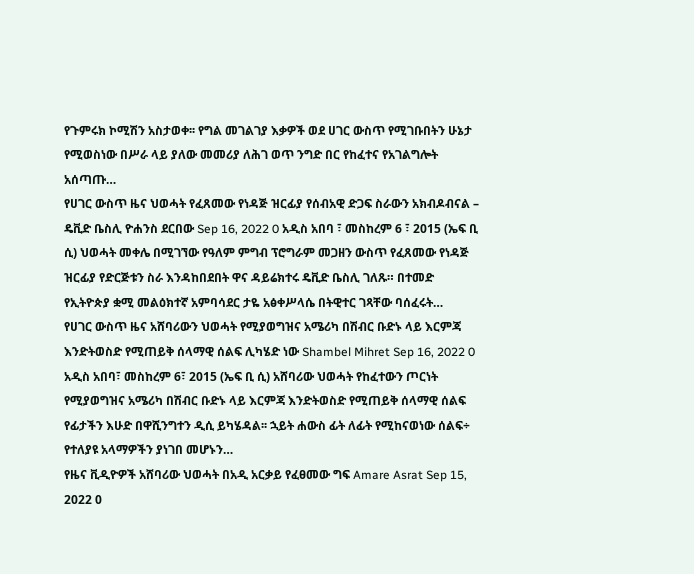የጉምሩክ ኮሚሽን አስታወቀ፡፡ የግል መገልገያ እቃዎች ወደ ሀገር ውስጥ የሚገቡበትን ሁኔታ የሚወስነው በሥራ ላይ ያለው መመሪያ ለሕገ ወጥ ንግድ በር የከፈተና የአገልግሎት አሰጣጡ…
የሀገር ውስጥ ዜና ህወሓት የፈጸመው የነዳጅ ዝርፊያ የሰብአዊ ድጋፍ ስራውን አክብዶብናል – ዴቪድ ቤስሊ ዮሐንስ ደርበው Sep 16, 2022 0 አዲስ አበባ ፣ መስከረም 6 ፣ 2015 (ኤፍ ቢ ሲ) ህወሓት መቀሌ በሚገኘው የዓለም ምግብ ፕሮግራም መጋዘን ውስጥ የፈጸመው የነዳጅ ዝርፊያ የድርጅቱን ስራ እንዳከበደበት ዋና ዳይሬክተሩ ዴቪድ ቤስሊ ገለጹ። በተመድ የኢትዮጵያ ቋሚ መልዕክተኛ አምባሳደር ታዬ አፅቀሥላሴ በትዊተር ገጻቸው ባሰፈሩት…
የሀገር ውስጥ ዜና አሸባሪውን ህወሓት የሚያወግዝና አሜሪካ በሽብር ቡድኑ ላይ እርምጃ እንድትወስድ የሚጠይቅ ሰላማዊ ሰልፍ ሊካሄድ ነው Shambel Mihret Sep 16, 2022 0 አዲስ አበባ፣ መስከረም 6፣ 2015 (ኤፍ ቢ ሲ) አሸባሪው ህወሓት የከፈተውን ጦርነት የሚያወግዝና አሜሪካ በሽብር ቡድኑ ላይ እርምጃ እንድትወስድ የሚጠይቅ ሰላማዊ ሰልፍ የፊታችን እሁድ በዋሺንግተን ዲሲ ይካሄዳል፡፡ ኋይት ሐውስ ፊት ለፊት የሚከናወነው ሰልፍ÷ የተለያዩ አላማዎችን ያነገበ መሆኑን…
የዜና ቪዲዮዎች አሸባሪው ህወሓት በአዲ አርቃይ የፈፀመው ግፍ Amare Asrat Sep 15, 2022 0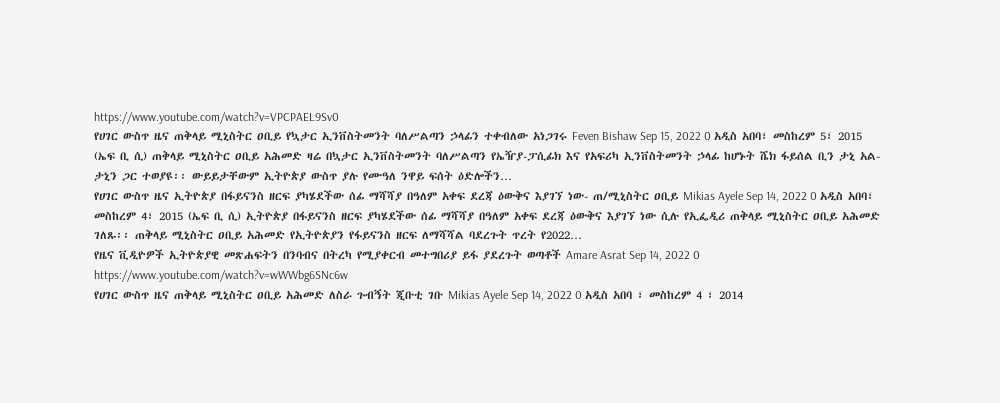https://www.youtube.com/watch?v=VPCPAEL9Sv0
የሀገር ውስጥ ዜና ጠቅላይ ሚኒስትር ዐቢይ የኳታር ኢንቨስትመንት ባለሥልጣን ኃላፊን ተቀብለው አነጋገሩ Feven Bishaw Sep 15, 2022 0 አዲስ አበባ፣ መስከረም 5፣ 2015 (ኤፍ ቢ ሲ) ጠቅላይ ሚኒስትር ዐቢይ አሕመድ ዛሬ በኳታር ኢንቨስትመንት ባለሥልጣን የኤዥያ-ፓሲፊክ እና የአፍሪካ ኢንቨስትመንት ኃላፊ ከሆኑት ሼክ ፋይሰል ቢን ታኒ አል-ታኒን ጋር ተወያዩ፡፡ ውይይታቸውም ኢትዮጵያ ውስጥ ያሉ የሙዓለ ንዋይ ፍሰት ዕድሎችን…
የሀገር ውስጥ ዜና ኢትዮጵያ በፋይናንስ ዘርፍ ያካሄደችው ሰፊ ማሻሻያ በዓለም አቀፍ ደረጃ ዕውቅና እያገኘ ነው- ጠ/ሚኒስትር ዐቢይ Mikias Ayele Sep 14, 2022 0 አዲስ አበባ፣ መስከረም 4፣ 2015 (ኤፍ ቢ ሲ) ኢትዮጵያ በፋይናንስ ዘርፍ ያካሄደችው ሰፊ ማሻሻያ በዓለም አቀፍ ደረጃ ዕውቅና እያገኘ ነው ሲሉ የኢፌዲሪ ጠቅላይ ሚኒስትር ዐቢይ አሕመድ ገለጹ፡፡ ጠቅላይ ሚኒስትር ዐቢይ አሕመድ የኢትዮጵያን የፋይናንስ ዘርፍ ለማሻሻል ባደረጉት ጥረት የ2022…
የዜና ቪዲዮዎች ኢትዮጵያዊ መጽሐፍትን በንባብና በትረካ የሚያቀርብ መተግበሪያ ይፋ ያደረጉት ወጣቶች Amare Asrat Sep 14, 2022 0 https://www.youtube.com/watch?v=wWWbg6SNc6w
የሀገር ውስጥ ዜና ጠቅላይ ሚኒስትር ዐቢይ አሕመድ ለስራ ጉብኝት ጂቡቲ ገቡ Mikias Ayele Sep 14, 2022 0 አዲስ አበባ ፣ መስከረም 4 ፣ 2014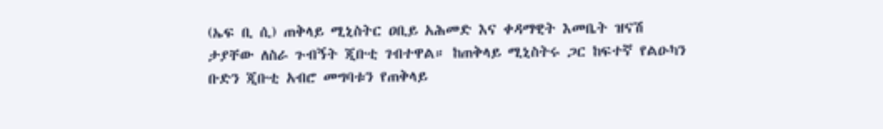(ኤፍ ቢ ሲ) ጠቅላይ ሚኒስትር ዐቢይ አሕመድ እና ቀዳማዊት እመቤት ዝናሽ ታያቸው ለስራ ጉብኝት ጂቡቲ ገብተዋል። ከጠቅላይ ሚኒስትሩ ጋር ከፍተኛ የልዑካን ቡድን ጂቡቲ አብሮ መግባቱን የጠቅላይ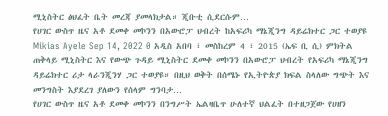ሚኒስትር ፅህፈት ቤት መረጃ ያመላክታል። ጂቡቲ ሲደርሱም…
የሀገር ውስጥ ዜና አቶ ደመቀ መኮንን በአውሮፓ ህብረት ከአፍሪካ ማኔጂንግ ዳይሬክተር ጋር ተወያዩ Mikias Ayele Sep 14, 2022 0 አዲስ አበባ ፣ መስከረም 4 ፣ 2015 (ኤፍ ቢ ሲ) ምክትል ጠቅላይ ሚኒስትር እና የውጭ ጉዳይ ሚኒስትር ደመቀ መኮንን በአውሮፓ ህብረት የአፍሪካ ማኔጂንግ ዳይሬክተር ሪታ ላራንጂንሃ ጋር ተወያዩ። በዚህ ወቅት በሰሜኑ የኢትዮጵያ ክፍል ስላለው ግጭት እና መንግስት እያደረገ ያለውን የሰላም ግንባታ…
የሀገር ውስጥ ዜና አቶ ደመቀ መኮንን በንግሥት ኤልዛቤጥ ሁለተኛ ህልፈት በተዘጋጀው የሀዘን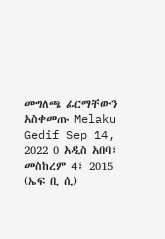መግለጫ ፊርማቸውን አስቀመጡ Melaku Gedif Sep 14, 2022 0 አዲስ አበባ፣ መስከረም 4፣ 2015 (ኤፍ ቢ ሲ)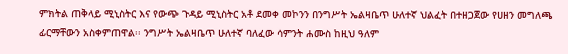ምክትል ጠቅላይ ሚኒስትር እና የውጭ ጉዳይ ሚኒስትር አቶ ደመቀ መኮንን በንግሥት ኤልዛቤጥ ሁለተኛ ህልፈት በተዘጋጀው የሀዘን መግለጫ ፊርማቸውን አስቀምጠዋል፡፡ ንግሥት ኤልዛቤጥ ሁለተኛ ባለፈው ሳምንት ሐሙስ ከዚህ ዓለም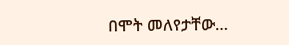በሞት መለየታቸው…